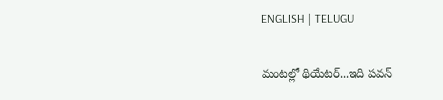ENGLISH | TELUGU

మంటల్లో థియేటర్...ఇది పవన్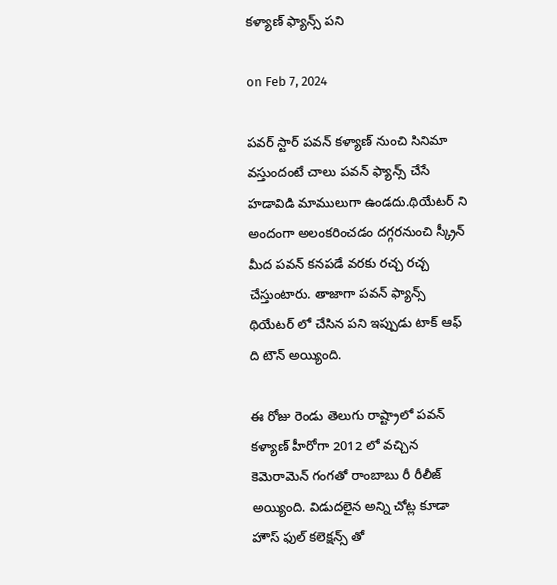కళ్యాణ్ ఫ్యాన్స్ పని

on Feb 7, 2024

పవర్ స్టార్ పవన్ కళ్యాణ్ నుంచి సినిమా వస్తుందంటే చాలు పవన్ ఫ్యాన్స్ చేసే హడావిడి మాములుగా ఉండదు.థియేటర్ ని అందంగా అలంకరించడం దగ్గరనుంచి స్క్రీన్ మీద పవన్ కనపడే వరకు రచ్చ రచ్చ చేస్తుంటారు. తాజాగా పవన్ ఫ్యాన్స్ థియేటర్ లో చేసిన పని ఇప్పుడు టాక్ ఆఫ్ ది టౌన్ అయ్యింది.

ఈ రోజు రెండు తెలుగు రాష్ట్రాలో పవన్ కళ్యాణ్ హీరోగా 2012 లో వచ్చిన కెమెరామెన్ గంగతో రాంబాబు రీ రీలీజ్ అయ్యింది. విడుదలైన అన్ని చోట్ల కూడా హౌస్ ఫుల్ కలెక్షన్స్ తో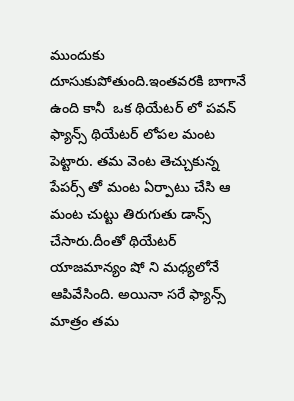ముందుకు దూసుకుపోతుంది.ఇంతవరకి బాగానే ఉంది కానీ  ఒక థియేటర్ లో పవన్ ఫ్యాన్స్ థియేటర్ లోపల మంట పెట్టారు. తమ వెంట తెచ్చుకున్న పేపర్స్ తో మంట ఏర్పాటు చేసి ఆ మంట చుట్టు తిరుగుతు డాన్స్ చేసారు.దీంతో థియేటర్ యాజమాన్యం షో ని మధ్యలోనే ఆపివేసింది. అయినా సరే ఫ్యాన్స్ మాత్రం తమ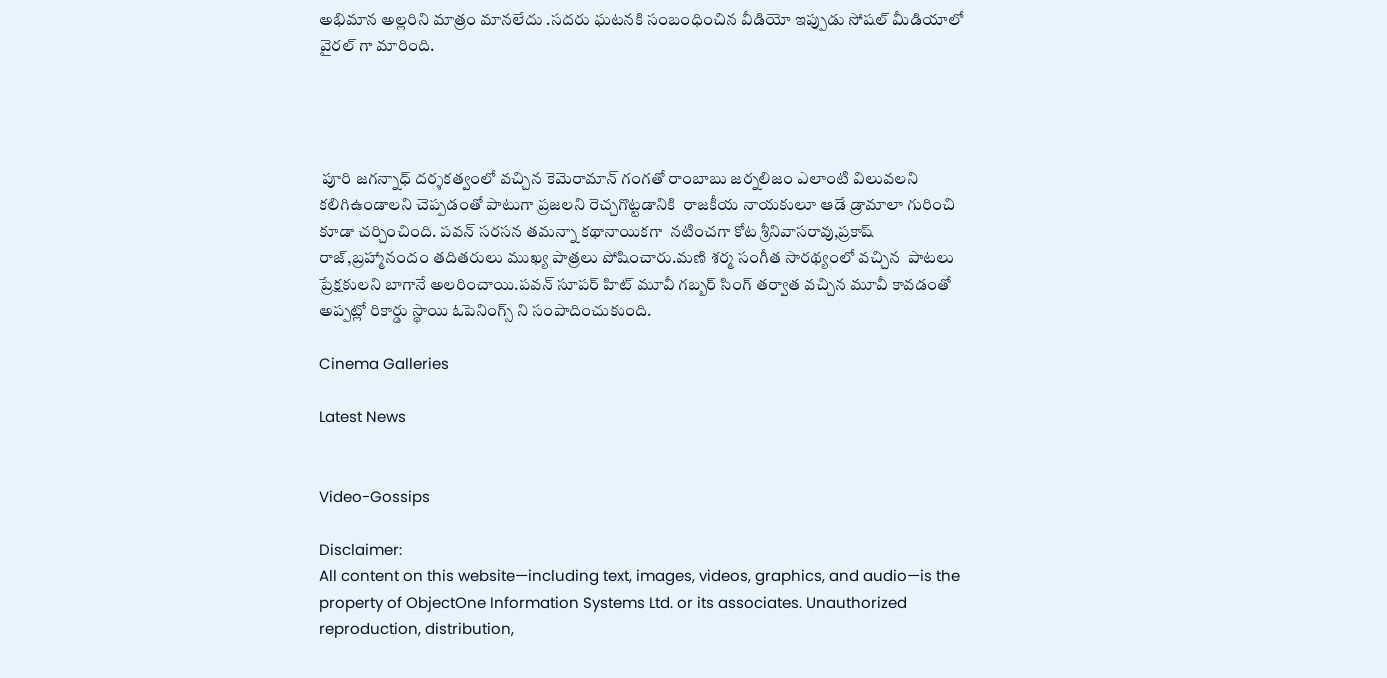అభిమాన అల్లరిని మాత్రం మానలేదు .సదరు ఘటనకి సంబంధించిన వీడియో ఇప్పుడు సోషల్ మీడియాలో వైరల్ గా మారింది.




 పూరి జగన్నాధ్ దర్శకత్వంలో వచ్చిన కెమెరామాన్ గంగతో రాంబాబు జర్నలిజం ఎలాంటి విలువలని కలిగిఉండాలని చెప్పడంతో పాటుగా ప్రజలని రెచ్చగొట్టడానికి  రాజకీయ నాయకులూ ఆడే డ్రామాలా గురించి కూడా చర్చించింది. పవన్ సరసన తమన్నా కథానాయికగా  నటించగా కోట శ్రీనివాసరావు,ప్రకాష్ రాజ్,బ్రహ్మానందం తదితరులు ముఖ్య పాత్రలు పోషించారు.మణి శర్మ సంగీత సారథ్యంలో వచ్చిన  పాటలు ప్రేక్షకులని బాగానే అలరించాయి.పవన్ సూపర్ హిట్ మూవీ గబ్బర్ సింగ్ తర్వాత వచ్చిన మూవీ కావడంతో అప్పట్లో రికార్డు స్థాయి ఓపెనింగ్స్ ని సంపాదించుకుంది.

Cinema Galleries

Latest News


Video-Gossips

Disclaimer:
All content on this website—including text, images, videos, graphics, and audio—is the property of ObjectOne Information Systems Ltd. or its associates. Unauthorized reproduction, distribution,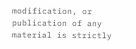modification, or publication of any material is strictly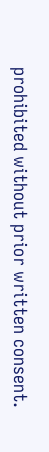prohibited without prior written consent.